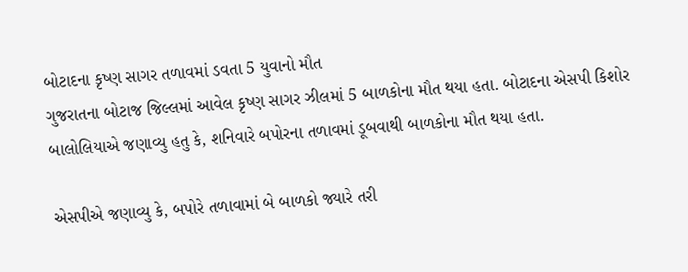બોટાદના કૃષ્ણ સાગર તળાવમાં ડવતા 5 યુવાનો મૌત
ગુજરાતના બોટાજ જિલ્લમાં આવેલ કૃષ્ણ સાગર ઝીલમાં 5 બાળકોના મૌત થયા હતા. બોટાદના એસપી કિશોર બાલોલિયાએ જણાવ્યુ હતુ કે, શનિવારે બપોરના તળાવમાં ડૂબવાથી બાળકોના મૌત થયા હતા.

એસપીએ જણાવ્યુ કે, બપોરે તળાવામાં બે બાળકો જ્યારે તરી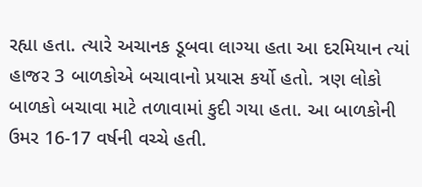રહ્યા હતા. ત્યારે અચાનક ડૂબવા લાગ્યા હતા આ દરમિયાન ત્યાં હાજર 3 બાળકોએ બચાવાનો પ્રયાસ કર્યો હતો. ત્રણ લોકો બાળકો બચાવા માટે તળાવામાં કુદી ગયા હતા. આ બાળકોની ઉમર 16-17 વર્ષની વચ્ચે હતી.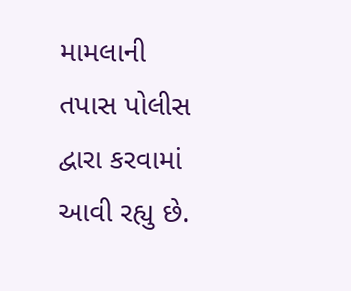મામલાની તપાસ પોલીસ દ્વારા કરવામાં આવી રહ્યુ છે.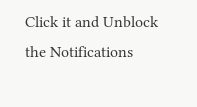Click it and Unblock the Notifications